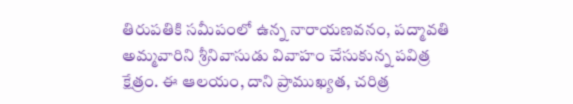తిరుపతికి సమీపంలో ఉన్న నారాయణవనం, పద్మావతి అమ్మవారిని శ్రీనివాసుడు వివాహం చేసుకున్న పవిత్ర క్షేత్రం. ఈ ఆలయం, దాని ప్రాముఖ్యత, చరిత్ర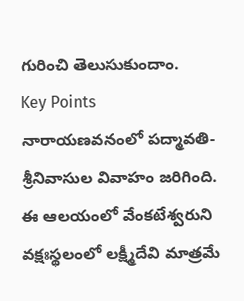గురించి తెలుసుకుందాం.
Key Points
నారాయణవనంలో పద్మావతి-శ్రీనివాసుల వివాహం జరిగింది.
ఈ ఆలయంలో వేంకటేశ్వరుని వక్షఃస్థలంలో లక్ష్మీదేవి మాత్రమే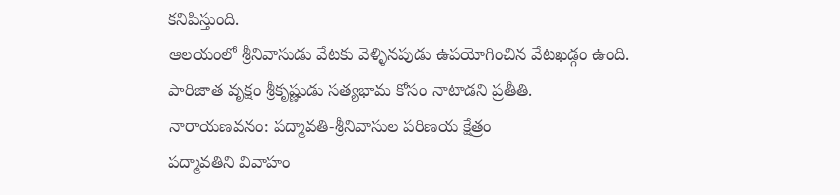కనిపిస్తుంది.
ఆలయంలో శ్రీనివాసుడు వేటకు వెళ్ళినపుడు ఉపయోగించిన వేటఖడ్గం ఉంది.
పారిజాత వృక్షం శ్రీకృష్ణుడు సత్యభామ కోసం నాటాడని ప్రతీతి.
నారాయణవనం: పద్మావతి-శ్రీనివాసుల పరిణయ క్షేత్రం
పద్మావతిని వివాహం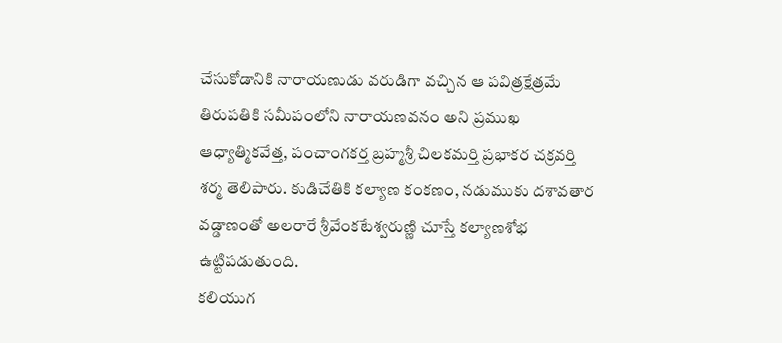చేసుకోడానికి నారాయణుడు వరుడిగా వచ్చిన ఆ పవిత్రక్షేత్రమే తిరుపతికి సమీపంలోని నారాయణవనం అని ప్రముఖ ఆధ్యాత్మికవేత్త, పంచాంగకర్త బ్రహ్మశ్రీ చిలకమర్తి ప్రభాకర చక్రవర్తి శర్మ తెలిపారు. కుడిచేతికి కల్యాణ కంకణం, నడుముకు దశావతార వడ్డాణంతో అలరారే శ్రీవేంకటేశ్వరుణ్ణి చూస్తే కల్యాణశోభ ఉట్టిపడుతుంది.
కలియుగ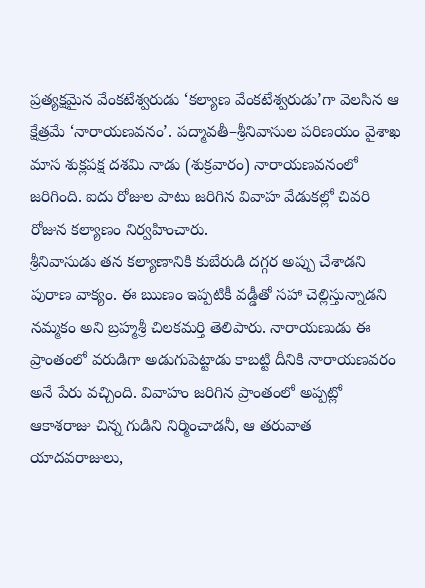ప్రత్యక్షమైన వేంకటేశ్వరుడు ‘కల్యాణ వేంకటేశ్వరుడు’గా వెలసిన ఆ క్షేత్రమే ‘నారాయణవనం’. పద్మావతీ–శ్రీనివాసుల పరిణయం వైశాఖ మాస శుక్లపక్ష దశమి నాడు (శుక్రవారం) నారాయణవనంలో జరిగింది. ఐదు రోజుల పాటు జరిగిన వివాహ వేడుకల్లో చివరి రోజున కల్యాణం నిర్వహించారు.
శ్రీనివాసుడు తన కల్యాణానికి కుబేరుడి దగ్గర అప్పు చేశాడని పురాణ వాక్యం. ఈ ఋణం ఇప్పటికీ వడ్డీతో సహా చెల్లిస్తున్నాడని నమ్మకం అని బ్రహ్మశ్రీ చిలకమర్తి తెలిపారు. నారాయణుడు ఈ ప్రాంతంలో వరుడిగా అడుగుపెట్టాడు కాబట్టి దీనికి నారాయణవరం అనే పేరు వచ్చింది. వివాహం జరిగిన ప్రాంతంలో అప్పట్లో ఆకాశరాజు చిన్న గుడిని నిర్మించాడనీ, ఆ తరువాత యాదవరాజులు,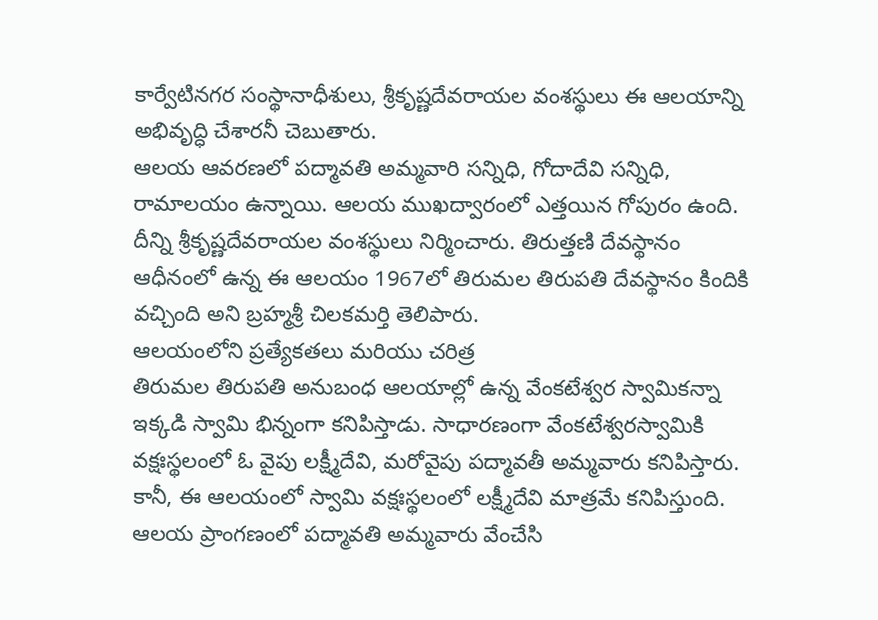కార్వేటినగర సంస్థానాధీశులు, శ్రీకృష్ణదేవరాయల వంశస్థులు ఈ ఆలయాన్ని అభివృద్ధి చేశారనీ చెబుతారు.
ఆలయ ఆవరణలో పద్మావతి అమ్మవారి సన్నిధి, గోదాదేవి సన్నిధి, రామాలయం ఉన్నాయి. ఆలయ ముఖద్వారంలో ఎత్తయిన గోపురం ఉంది. దీన్ని శ్రీకృష్ణదేవరాయల వంశస్థులు నిర్మించారు. తిరుత్తణి దేవస్థానం ఆధీనంలో ఉన్న ఈ ఆలయం 1967లో తిరుమల తిరుపతి దేవస్థానం కిందికి వచ్చింది అని బ్రహ్మశ్రీ చిలకమర్తి తెలిపారు.
ఆలయంలోని ప్రత్యేకతలు మరియు చరిత్ర
తిరుమల తిరుపతి అనుబంధ ఆలయాల్లో ఉన్న వేంకటేశ్వర స్వామికన్నా ఇక్కడి స్వామి భిన్నంగా కనిపిస్తాడు. సాధారణంగా వేంకటేశ్వరస్వామికి వక్షఃస్థలంలో ఓ వైపు లక్ష్మీదేవి, మరోవైపు పద్మావతీ అమ్మవారు కనిపిస్తారు. కానీ, ఈ ఆలయంలో స్వామి వక్షఃస్థలంలో లక్ష్మీదేవి మాత్రమే కనిపిస్తుంది. ఆలయ ప్రాంగణంలో పద్మావతి అమ్మవారు వేంచేసి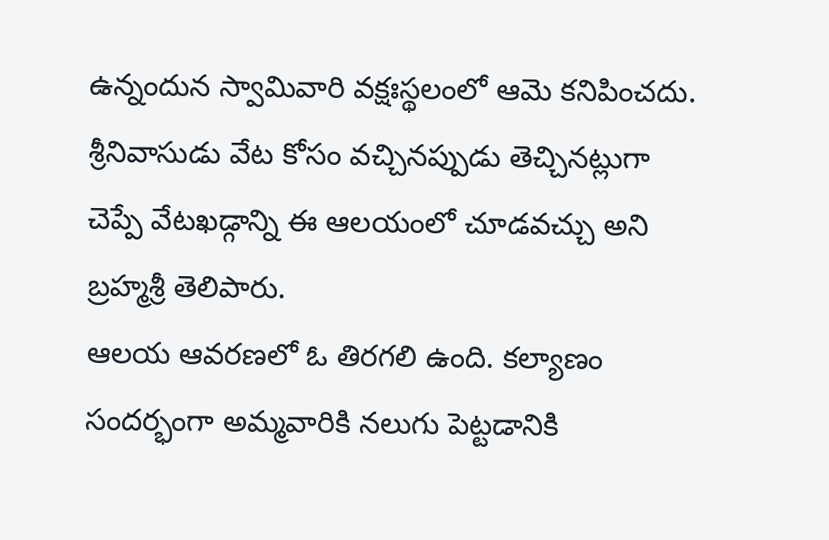ఉన్నందున స్వామివారి వక్షఃస్థలంలో ఆమె కనిపించదు. శ్రీనివాసుడు వేట కోసం వచ్చినప్పుడు తెచ్చినట్లుగా చెప్పే వేటఖడ్గాన్ని ఈ ఆలయంలో చూడవచ్చు అని బ్రహ్మశ్రీ తెలిపారు.
ఆలయ ఆవరణలో ఓ తిరగలి ఉంది. కల్యాణం సందర్భంగా అమ్మవారికి నలుగు పెట్టడానికి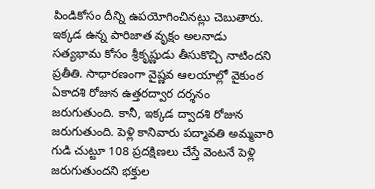పిండికోసం దీన్ని ఉపయోగించినట్లు చెబుతారు. ఇక్కడ ఉన్న పారిజాత వృక్షం అలనాడు సత్యభామ కోసం శ్రీకృష్ణుడు తీసుకొచ్చి నాటిందని ప్రతీతి. సాధారణంగా వైష్ణవ ఆలయాల్లో వైకుంఠ ఏకాదశి రోజున ఉత్తరద్వార దర్శనం జరుగుతుంది. కానీ, ఇక్కడ ద్వాదశి రోజున జరుగుతుంది. పెళ్లి కానివారు పద్మావతి అమ్మవారి గుడి చుట్టూ 108 ప్రదక్షిణలు చేస్తే వెంటనే పెళ్లి జరుగుతుందని భక్తుల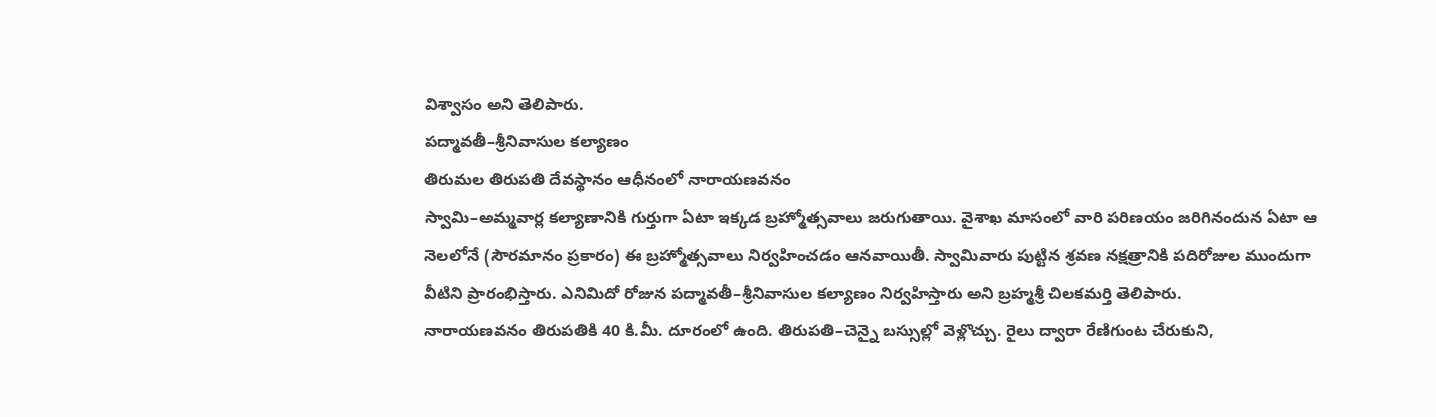విశ్వాసం అని తెలిపారు.
పద్మావతీ–శ్రీనివాసుల కల్యాణం
తిరుమల తిరుపతి దేవస్థానం ఆధీనంలో నారాయణవనం
స్వామి–అమ్మవార్ల కల్యాణానికి గుర్తుగా ఏటా ఇక్కడ బ్రహ్మోత్సవాలు జరుగుతాయి. వైశాఖ మాసంలో వారి పరిణయం జరిగినందున ఏటా ఆ నెలలోనే (సౌరమానం ప్రకారం) ఈ బ్రహ్మోత్సవాలు నిర్వహించడం ఆనవాయితీ. స్వామివారు పుట్టిన శ్రవణ నక్షత్రానికి పదిరోజుల ముందుగా వీటిని ప్రారంభిస్తారు. ఎనిమిదో రోజున పద్మావతీ–శ్రీనివాసుల కల్యాణం నిర్వహిస్తారు అని బ్రహ్మశ్రీ చిలకమర్తి తెలిపారు.
నారాయణవనం తిరుపతికి 40 కి.మీ. దూరంలో ఉంది. తిరుపతి–చెన్నై బస్సుల్లో వెళ్లొచ్చు. రైలు ద్వారా రేణిగుంట చేరుకుని,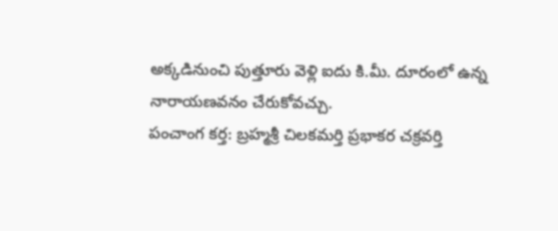అక్కడినుంచి పుత్తూరు వెళ్లి ఐదు కి.మీ. దూరంలో ఉన్న నారాయణవనం చేరుకోవచ్చు.
పంచాంగ కర్త: బ్రహ్మశ్రీ చిలకమర్తి ప్రభాకర చక్రవర్తి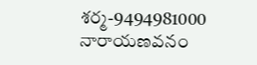శర్మ-9494981000
నారాయణవనం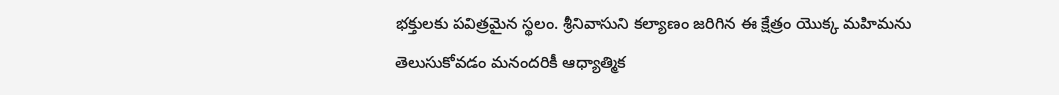భక్తులకు పవిత్రమైన స్థలం. శ్రీనివాసుని కల్యాణం జరిగిన ఈ క్షేత్రం యొక్క మహిమను తెలుసుకోవడం మనందరికీ ఆధ్యాత్మిక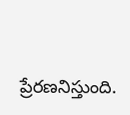ప్రేరణనిస్తుంది.